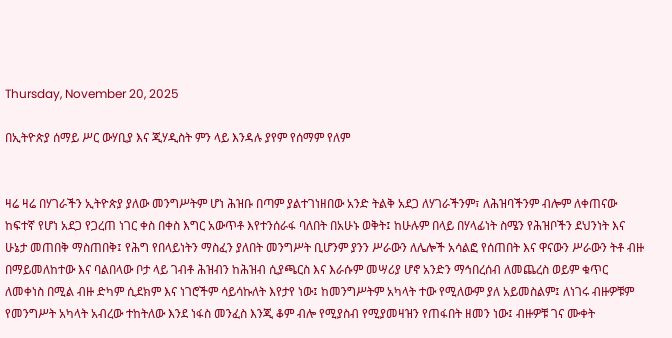Thursday, November 20, 2025

በኢትዮጵያ ሰማይ ሥር ውሃቢያ እና ጂሃዲስት ምን ላይ እንዳሉ ያየም የሰማም የለም


ዛሬ ዛሬ በሃገራችን ኢትዮጵያ ያለው መንግሥትም ሆነ ሕዝቡ በጣም ያልተገነዘበው አንድ ትልቅ አደጋ ለሃገራችንም፣ ለሕዝባችንም ብሎም ለቀጠናው ከፍተኛ የሆነ አደጋ የጋረጠ ነገር ቀስ በቀስ እግር አውጥቶ እየተንሰራፋ ባለበት በአሁኑ ወቅት፤ ከሁሉም በላይ በሃላፊነት ስሜን የሕዝቦችን ደህንነት እና ሁኔታ መጠበቅ ማስጠበቅ፤ የሕግ የበላይነትን ማስፈን ያለበት መንግሥት ቢሆንም ያንን ሥራውን ለሌሎች አሳልፎ የሰጠበት እና ዋናውን ሥራውን ትቶ ብዙ በማይመለከተው እና ባልበላው ቦታ ላይ ገብቶ ሕዝብን ከሕዝብ ሲያጫርስ እና እራሱም መሣሪያ ሆኖ አንድን ማኅበረሰብ ለመጨረስ ወይም ቁጥር ለመቀነስ በሚል ብዙ ድካም ሲደክም እና ነገሮችም ሳይሳኩለት እየታየ ነው፤ ከመንግሥትም አካላት ተው የሚለውም ያለ አይመስልም፤ ለነገሩ ብዙዎቹም የመንግሥት አካላት አብረው ተከትለው እንደ ነፋስ መንፈስ እንጂ ቆም ብሎ የሚያስብ የሚያመዛዝን የጠፋበት ዘመን ነው፤ ብዙዎቹ ገና ሙቀት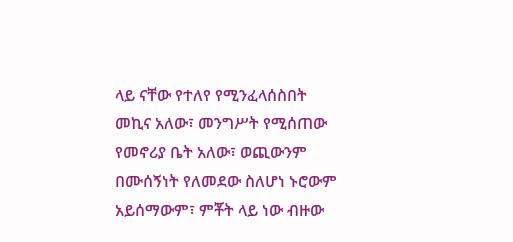ላይ ናቸው የተለየ የሚንፈላሰስበት መኪና አለው፣ መንግሥት የሚሰጠው የመኖሪያ ቤት አለው፣ ወጪውንም በሙሰኝነት የለመደው ስለሆነ ኑሮውም አይሰማውም፣ ምቾት ላይ ነው ብዙው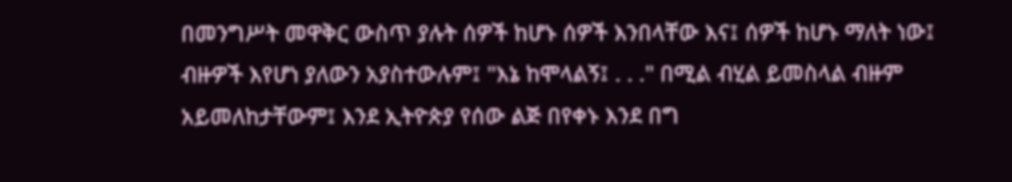በመንግሥት መዋቅር ውስጥ ያሉት ሰዎች ከሆኑ ሰዎች እንበላቸው እና፤ ሰዎች ከሆኑ ማለት ነው፤ ብዙዎች እየሆነ ያለውን አያስተውሉም፤ "እኔ ከሞላልኝ፤ . . ." በሚል ብሂል ይመስላል ብዙም አይመለከታቸውም፤ እንደ ኢትዮጵያ የሰው ልጅ በየቀኑ እንደ በግ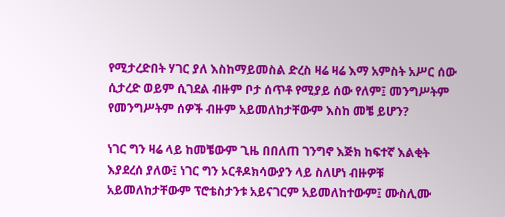የሚታረድበት ሃገር ያለ እስከማይመስል ድረስ ዛሬ ዛሬ እማ አምስት አሥር ሰው ሲታረድ ወይም ሲገደል ብዙም ቦታ ሰጥቶ የሚያይ ሰው የለም፤ መንግሥትም የመንግሥትም ሰዎች ብዙም አይመለከታቸውም እስከ መቼ ይሆን?

ነገር ግን ዛሬ ላይ ከመቼውም ጊዜ በበለጠ ገንግኖ እጅክ ከፍተኛ እልቂት እያደረሰ ያለው፤ ነገር ግን ኦርቶዶክሳውያን ላይ ስለሆነ ብዙዎቹ አይመለከታቸውም ፕሮቴስታንቱ አይናገርም አይመለከተውም፤ ሙስሊሙ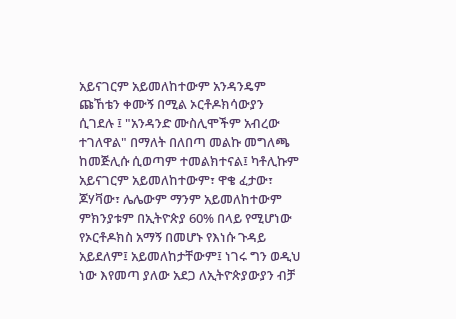አይናገርም አይመለከተውም አንዳንዴም ጩኸቴን ቀሙኝ በሚል ኦርቶዶክሳውያን ሲገደሉ ፤ "አንዳንድ ሙስሊሞችም አብረው ተገለዋል" በማለት በለበጣ መልኩ መግለጫ ከመጅሊሱ ሲወጣም ተመልክተናል፤ ካቶሊኩም አይናገርም አይመለከተውም፣ ዋቄ ፈታው፣ ጆሃቫው፣ ሌሌውም ማንም አይመለከተውም ምክንያቱም በኢትዮጵያ 60% በላይ የሚሆነው የኦርቶዶክስ አማኝ በመሆኑ የእነሱ ጉዳይ አይደለም፤ አይመለከታቸውም፤ ነገሩ ግን ወዲህ ነው እየመጣ ያለው አደጋ ለኢትዮጵያውያን ብቻ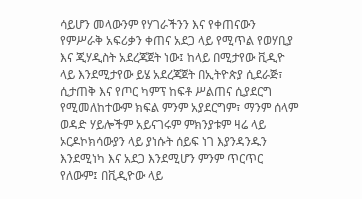ሳይሆን መላውንም የሃገራችንን እና የቀጠናውን የምሥራቅ አፍሪቃን ቀጠና አደጋ ላይ የሚጥል የወሃቢያ እና ጂሃዲስት አደረጃጀት ነው፤ ከላይ በሚታየው ቪዲዮ ላይ እንደሚታየው ይሄ አደረጃጀት በኢትዮጵያ ሲደራጅ፣ ሲታጠቅ እና የጦር ካምፕ ከፍቶ ሥልጠና ሲያደርግ የሚመለከተውም ክፍል ምንም አያደርግም፣ ማንም ሰላም ወዳድ ሃይሎችም አይናገሩም ምክንያቱም ዛሬ ላይ ኦርዶኮክሳውያን ላይ ያነሱት ሰይፍ ነገ እያንዳንዱን እንደሚነካ እና አደጋ እንደሚሆን ምንም ጥርጥር የለውም፤ በቪዲዮው ላይ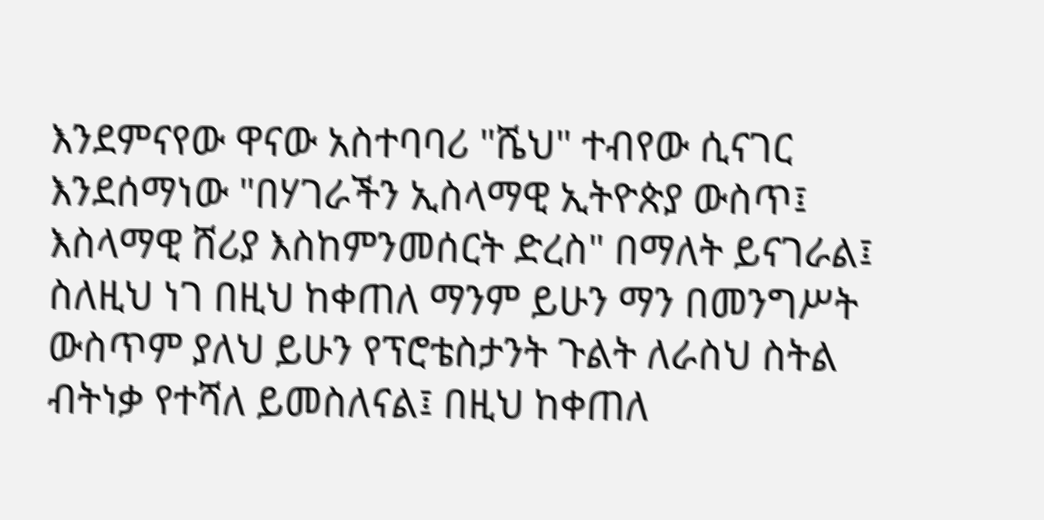እንደምናየው ዋናው አስተባባሪ "ሼህ" ተብየው ሲናገር እንደሰማነው "በሃገራችን ኢስላማዊ ኢትዮጵያ ውስጥ፤ እስላማዊ ሸሪያ እስከምንመሰርት ድረስ" በማለት ይናገራል፤ ስለዚህ ነገ በዚህ ከቀጠለ ማንም ይሁን ማን በመንግሥት ውስጥም ያለህ ይሁን የፕሮቴስታንት ጉልት ለራስህ ስትል ብትነቃ የተሻለ ይመስለናል፤ በዚህ ከቀጠለ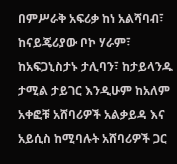በምሥራቅ አፍሪቃ ከነ አልሻባብ፣ ከናይጄሪያው ቦኮ ሃራም፣ ከአፍጋኒስታኑ ታሊባን፣ ከታይላንዱ ታሚል ታይገር እንዲሁም ከአለም አቀፎቹ አሸባሪዎች አልቃይዳ እና አይሲስ ከሚባሉት አሸባሪዎች ጋር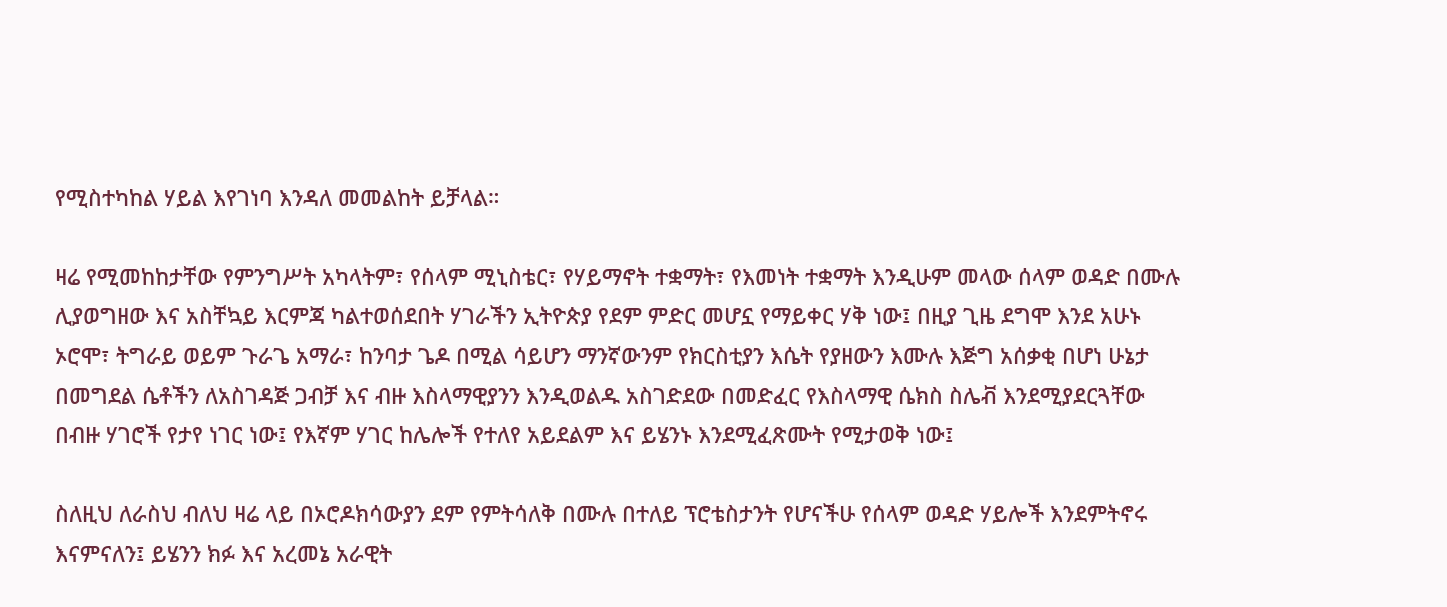የሚስተካከል ሃይል እየገነባ እንዳለ መመልከት ይቻላል።

ዛሬ የሚመከከታቸው የምንግሥት አካላትም፣ የሰላም ሚኒስቴር፣ የሃይማኖት ተቋማት፣ የእመነት ተቋማት እንዲሁም መላው ሰላም ወዳድ በሙሉ ሊያወግዘው እና አስቸኳይ እርምጃ ካልተወሰደበት ሃገራችን ኢትዮጵያ የደም ምድር መሆኗ የማይቀር ሃቅ ነው፤ በዚያ ጊዜ ደግሞ እንደ አሁኑ ኦሮሞ፣ ትግራይ ወይም ጉራጌ አማራ፣ ከንባታ ጌዶ በሚል ሳይሆን ማንኛውንም የክርስቲያን እሴት የያዘውን እሙሉ እጅግ አሰቃቂ በሆነ ሁኔታ በመግደል ሴቶችን ለአስገዳጅ ጋብቻ እና ብዙ እስላማዊያንን እንዲወልዱ አስገድደው በመድፈር የእስላማዊ ሴክስ ስሌቭ እንደሚያደርጓቸው በብዙ ሃገሮች የታየ ነገር ነው፤ የእኛም ሃገር ከሌሎች የተለየ አይደልም እና ይሄንኑ እንደሚፈጽሙት የሚታወቅ ነው፤

ስለዚህ ለራስህ ብለህ ዛሬ ላይ በኦሮዶክሳውያን ደም የምትሳለቅ በሙሉ በተለይ ፕሮቴስታንት የሆናችሁ የሰላም ወዳድ ሃይሎች እንደምትኖሩ እናምናለን፤ ይሄንን ክፉ እና አረመኔ አራዊት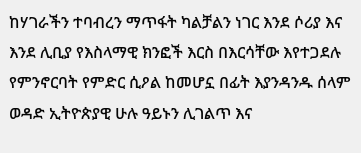ከሃገራችን ተባብረን ማጥፋት ካልቻልን ነገር እንደ ሶሪያ እና እንደ ሊቢያ የእስላማዊ ክንፎች እርስ በእርሳቸው እየተጋደሉ የምንኖርባት የምድር ሲዖል ከመሆኗ በፊት እያንዳንዱ ሰላም ወዳድ ኢትዮጵያዊ ሁሉ ዓይኑን ሊገልጥ እና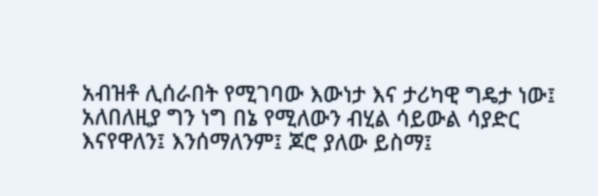አብዝቶ ሊሰራበት የሚገባው እውነታ እና ታሪካዊ ግዴታ ነው፤ አለበለዚያ ግን ነግ በኔ የሚለውን ብሂል ሳይውል ሳያድር እናየዋለን፤ እንሰማለንም፤ ጆሮ ያለው ይስማ፤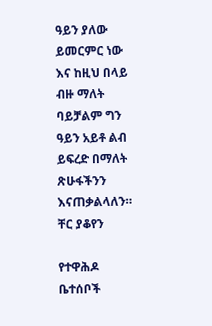ዓይን ያለው ይመርምር ነው እና ከዚህ በላይ ብዙ ማለት ባይቻልም ግን ዓይን አይቶ ልብ ይፍረድ በማለት ጽሁፋችንን እናጠቃልላለን።
ቸር ያቆየን

የተዋሕዶ ቤተሰቦች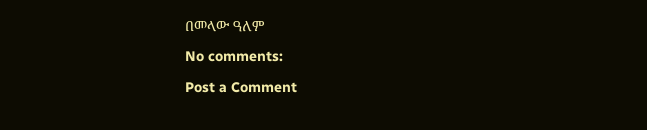በመላው ዓለም

No comments:

Post a Comment